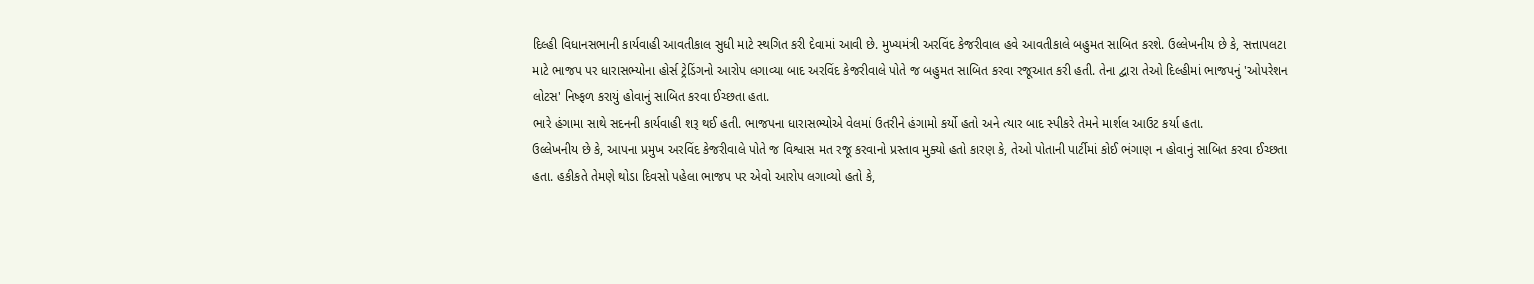દિલ્હી વિધાનસભાની કાર્યવાહી આવતીકાલ સુધી માટે સ્થગિત કરી દેવામાં આવી છે. મુખ્યમંત્રી અરવિંદ કેજરીવાલ હવે આવતીકાલે બહુમત સાબિત કરશે. ઉલ્લેખનીય છે કે, સત્તાપલટા માટે ભાજપ પર ધારાસભ્યોના હોર્સ ટ્રેડિંગનો આરોપ લગાવ્યા બાદ અરવિંદ કેજરીવાલે પોતે જ બહુમત સાબિત કરવા રજૂઆત કરી હતી. તેના દ્વારા તેઓ દિલ્હીમાં ભાજપનું 'ઓપરેશન લોટસ' નિષ્ફળ કરાયું હોવાનું સાબિત કરવા ઈચ્છતા હતા.
ભારે હંગામા સાથે સદનની કાર્યવાહી શરૂ થઈ હતી. ભાજપના ધારાસભ્યોએ વેલમાં ઉતરીને હંગામો કર્યો હતો અને ત્યાર બાદ સ્પીકરે તેમને માર્શલ આઉટ કર્યા હતા.
ઉલ્લેખનીય છે કે, આપના પ્રમુખ અરવિંદ કેજરીવાલે પોતે જ વિશ્વાસ મત રજૂ કરવાનો પ્રસ્તાવ મુક્યો હતો કારણ કે, તેઓ પોતાની પાર્ટીમાં કોઈ ભંગાણ ન હોવાનું સાબિત કરવા ઈચ્છતા હતા. હકીકતે તેમણે થોડા દિવસો પહેલા ભાજપ પર એવો આરોપ લગાવ્યો હતો કે,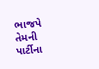ભાજપે તેમની પાર્ટીના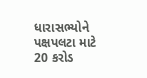ધારાસભ્યોને પક્ષપલટા માટે 20 કરોડ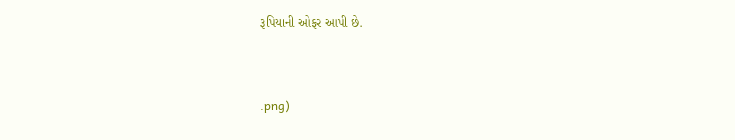રૂપિયાની ઓફર આપી છે.


.png)